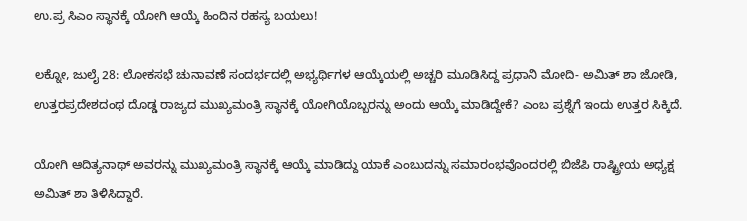ಉ.ಪ್ರ ಸಿಎಂ ಸ್ಥಾನಕ್ಕೆ ಯೋಗಿ ಆಯ್ಕೆ ಹಿಂದಿನ ರಹಸ್ಯ ಬಯಲು!

ಲಕ್ನೋ, ಜುಲೈ 28: ಲೋಕಸಭೆ ಚುನಾವಣೆ ಸಂದರ್ಭದಲ್ಲಿ ಅಭ್ಯರ್ಥಿಗಳ ಆಯ್ಕೆಯಲ್ಲಿ ಅಚ್ಚರಿ ಮೂಡಿಸಿದ್ದ ಪ್ರಧಾನಿ ಮೋದಿ- ಅಮಿತ್ ಶಾ ಜೋಡಿ, ಉತ್ತರಪ್ರದೇಶದಂಥ ದೊಡ್ಡ ರಾಜ್ಯದ ಮುಖ್ಯಮಂತ್ರಿ ಸ್ಥಾನಕ್ಕೆ ಯೋಗಿಯೊಬ್ಬರನ್ನು ಅಂದು ಆಯ್ಕೆ ಮಾಡಿದ್ದೇಕೆ? ಎಂಬ ಪ್ರಶ್ನೆಗೆ ಇಂದು ಉತ್ತರ ಸಿಕ್ಕಿದೆ.

ಯೋಗಿ ಆದಿತ್ಯನಾಥ್ ಅವರನ್ನು ಮುಖ್ಯಮಂತ್ರಿ ಸ್ಥಾನಕ್ಕೆ ಆಯ್ಕೆ ಮಾಡಿದ್ದು ಯಾಕೆ ಎಂಬುದನ್ನು ಸಮಾರಂಭವೊಂದರಲ್ಲಿ ಬಿಜೆಪಿ ರಾಷ್ಟ್ರೀಯ ಅಧ್ಯಕ್ಷ ಅಮಿತ್ ಶಾ ತಿಳಿಸಿದ್ದಾರೆ.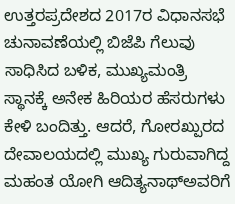ಉತ್ತರಪ್ರದೇಶದ 2017ರ ವಿಧಾನಸಭೆ ಚುನಾವಣೆಯಲ್ಲಿ ಬಿಜೆಪಿ ಗೆಲುವು ಸಾಧಿಸಿದ ಬಳಿಕ, ಮುಖ್ಯಮಂತ್ರಿ ಸ್ಥಾನಕ್ಕೆ ಅನೇಕ ಹಿರಿಯರ ಹೆಸರುಗಳು ಕೇಳಿ ಬಂದಿತ್ತು. ಆದರೆ, ಗೋರಖ್ಪುರದ ದೇವಾಲಯದಲ್ಲಿ ಮುಖ್ಯ ಗುರುವಾಗಿದ್ದ ಮಹಂತ ಯೋಗಿ ಆದಿತ್ಯನಾಥ್ಅವರಿಗೆ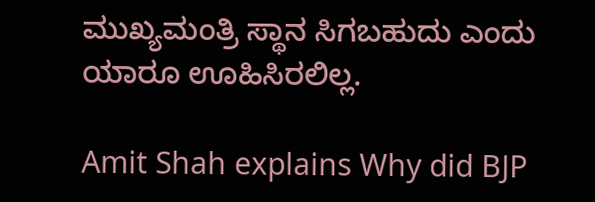ಮುಖ್ಯಮಂತ್ರಿ ಸ್ಥಾನ ಸಿಗಬಹುದು ಎಂದು ಯಾರೂ ಊಹಿಸಿರಲಿಲ್ಲ.

Amit Shah explains Why did BJP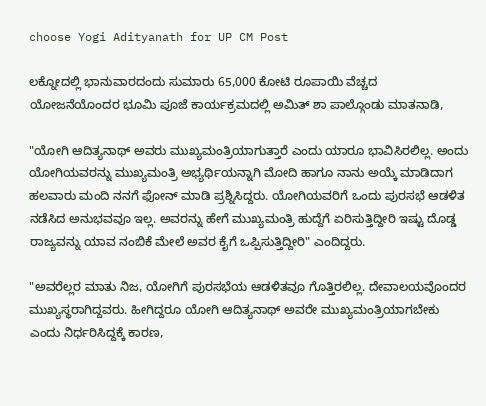choose Yogi Adityanath for UP CM Post

ಲಕ್ನೋದಲ್ಲಿ ಭಾನುವಾರದಂದು ಸುಮಾರು 65,000 ಕೋಟಿ ರೂಪಾಯಿ ವೆಚ್ಚದ ಯೋಜನೆಯೊಂದರ ಭೂಮಿ ಪೂಜೆ ಕಾರ್ಯಕ್ರಮದಲ್ಲಿ ಅಮಿತ್ ಶಾ ಪಾಲ್ಗೊಂಡು ಮಾತನಾಡಿ,

"ಯೋಗಿ ಆದಿತ್ಯನಾಥ್ ಅವರು ಮುಖ್ಯಮಂತ್ರಿಯಾಗುತ್ತಾರೆ ಎಂದು ಯಾರೂ ಭಾವಿಸಿರಲಿಲ್ಲ. ಅಂದು ಯೋಗಿಯವರನ್ನು ಮುಖ್ಯಮಂತ್ರಿ ಅಭ್ಯರ್ಥಿಯನ್ನಾಗಿ ಮೋದಿ ಹಾಗೂ ನಾನು ಅಯ್ಕೆ ಮಾಡಿದಾಗ ಹಲವಾರು ಮಂದಿ ನನಗೆ ಫೋನ್ ಮಾಡಿ ಪ್ರಶ್ನಿಸಿದ್ದರು. ಯೋಗಿಯವರಿಗೆ ಒಂದು ಪುರಸಭೆ ಆಡಳಿತ ನಡೆಸಿದ ಅನುಭವವೂ ಇಲ್ಲ. ಅವರನ್ನು ಹೇಗೆ ಮುಖ್ಯಮಂತ್ರಿ ಹುದ್ದೆಗೆ ಏರಿಸುತ್ತಿದ್ದೀರಿ ಇಷ್ಟು ದೊಡ್ಡ ರಾಜ್ಯವನ್ನು ಯಾವ ನಂಬಿಕೆ ಮೇಲೆ ಅವರ ಕೈಗೆ ಒಪ್ಪಿಸುತ್ತಿದ್ದೀರಿ" ಎಂದಿದ್ದರು.

"ಅವರೆಲ್ಲರ ಮಾತು ನಿಜ, ಯೋಗಿಗೆ ಪುರಸಭೆಯ ಆಡಳಿತವೂ ಗೊತ್ತಿರಲಿಲ್ಲ. ದೇವಾಲಯವೊಂದರ ಮುಖ್ಯಸ್ಥರಾಗಿದ್ದವರು. ಹೀಗಿದ್ದರೂ ಯೋಗಿ ಆದಿತ್ಯನಾಥ್ ಅವರೇ ಮುಖ್ಯಮಂತ್ರಿಯಾಗಬೇಕು ಎಂದು ನಿರ್ಧರಿಸಿದ್ದಕ್ಕೆ ಕಾರಣ,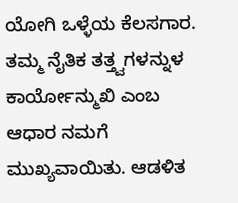ಯೋಗಿ ಒಳ್ಳೆಯ ಕೆಲಸಗಾರ. ತಮ್ಮ ನೈತಿಕ ತತ್ತ್ವಗಳನ್ನುಳ ಕಾರ್ಯೋನ್ಮುಖಿ ಎಂಬ ಆಧಾರ ನಮಗೆ ಮುಖ್ಯವಾಯಿತು. ಆಡಳಿತ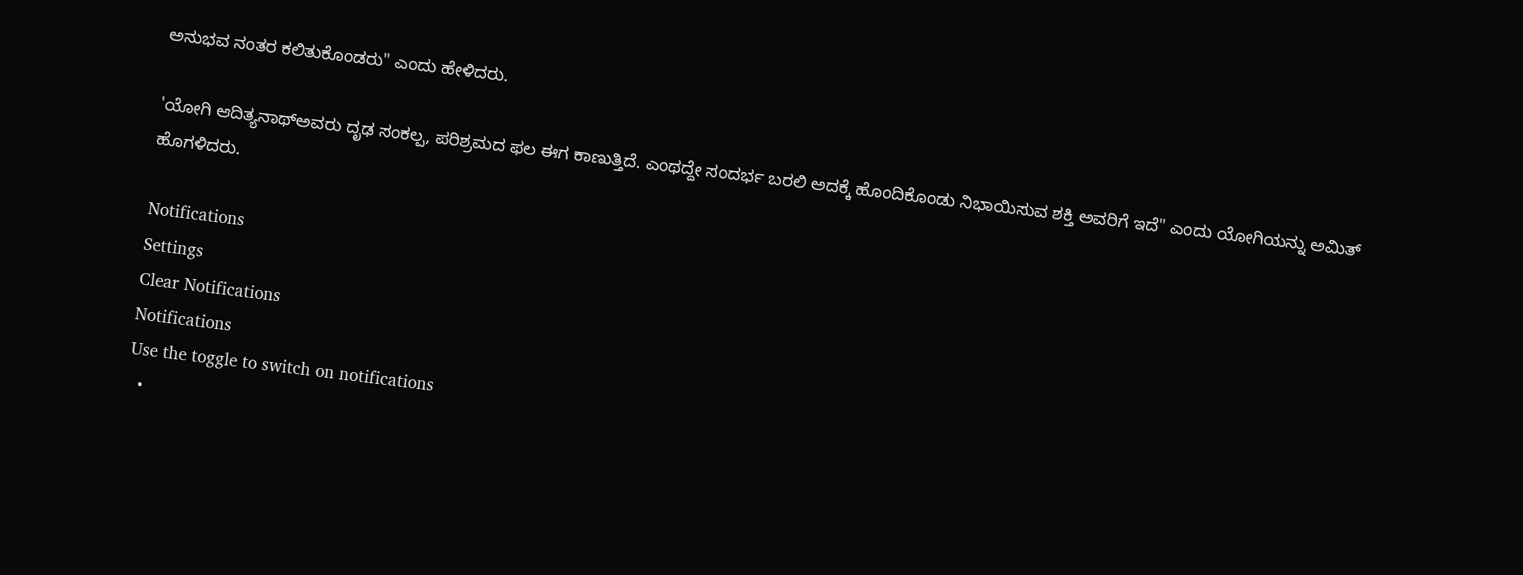ಅನುಭವ ನಂತರ ಕಲಿತುಕೊಂಡರು" ಎಂದು ಹೇಳಿದರು.

'ಯೋಗಿ ಆದಿತ್ಯನಾಥ್ಅವರು ದೃಢ ಸಂಕಲ್ಪ, ಪರಿಶ್ರಮದ ಫಲ ಈಗ ಕಾಣುತ್ತಿದೆ. ಎಂಥದ್ದೇ ಸಂದರ್ಭ ಬರಲಿ ಅದಕ್ಕೆ ಹೊಂದಿಕೊಂಡು ನಿಭಾಯಿಸುವ ಶಕ್ತಿ ಅವರಿಗೆ ಇದೆ" ಎಂದು ಯೋಗಿಯನ್ನು ಅಮಿತ್ ಹೊಗಳಿದರು.

Notifications
Settings
Clear Notifications
Notifications
Use the toggle to switch on notifications
  •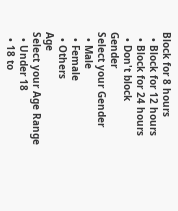Block for 8 hours
  • Block for 12 hours
  • Block for 24 hours
  • Don't block
Gender
Select your Gender
  • Male
  • Female
  • Others
Age
Select your Age Range
  • Under 18
  • 18 to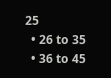25
  • 26 to 35
  • 36 to 45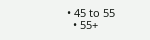• 45 to 55
  • 55+